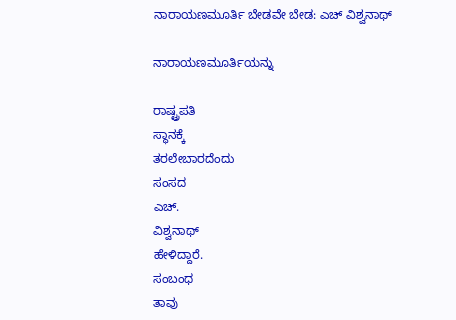ನಾರಾಯಣಮೂರ್ತಿ ಬೇಡವೇ ಬೇಡ: ಎಚ್ ವಿಶ್ವನಾಥ್

ನಾರಾಯಣಮೂರ್ತಿಯನ್ನು

ರಾಷ್ಟ್ರಪತಿ
ಸ್ಥಾನಕ್ಕೆ
ತರಲೇಬಾರದೆಂದು
ಸಂಸದ
ಎಚ್.
ವಿಶ್ವನಾಥ್
ಹೇಳಿದ್ದಾರೆ.
ಸಂಬಂಧ
ತಾವು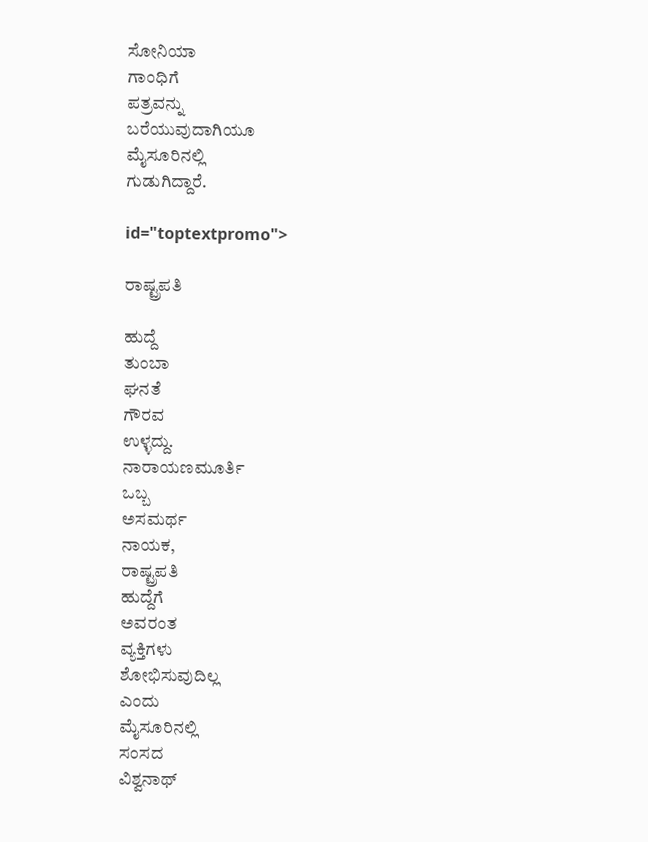ಸೋನಿಯಾ
ಗಾಂಧಿಗೆ
ಪತ್ರವನ್ನು
ಬರೆಯುವುದಾಗಿಯೂ
ಮೈಸೂರಿನಲ್ಲಿ
ಗುಡುಗಿದ್ದಾರೆ.

id="toptextpromo">

ರಾಷ್ಟ್ರಪತಿ

ಹುದ್ದೆ
ತುಂಬಾ
ಘನತೆ
ಗೌರವ
ಉಳ್ಳದ್ದು.
ನಾರಾಯಣಮೂರ್ತಿ
ಒಬ್ಬ
ಅಸಮರ್ಥ
ನಾಯಕ,
ರಾಷ್ಟ್ರಪತಿ
ಹುದ್ದೆಗೆ
ಅವರಂತ
ವ್ಯಕ್ತಿಗಳು
ಶೋಭಿಸುವುದಿಲ್ಲ
ಎಂದು
ಮೈಸೂರಿನಲ್ಲಿ
ಸಂಸದ
ವಿಶ್ವನಾಥ್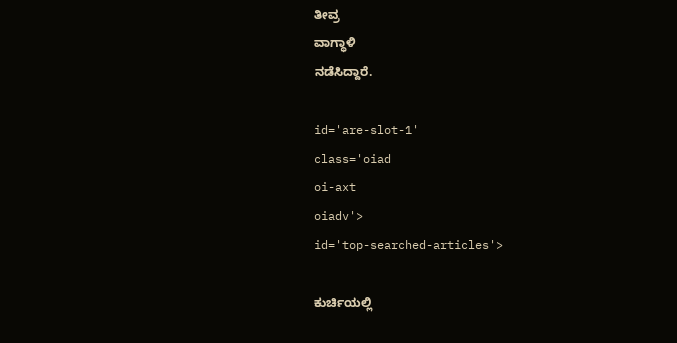ತೀವ್ರ
ವಾಗ್ಧಾಳಿ
ನಡೆಸಿದ್ದಾರೆ.

id='are-slot-1'
class='oiad
oi-axt
oiadv'>
id='top-searched-articles'>

ಕುರ್ಚಿಯಲ್ಲಿ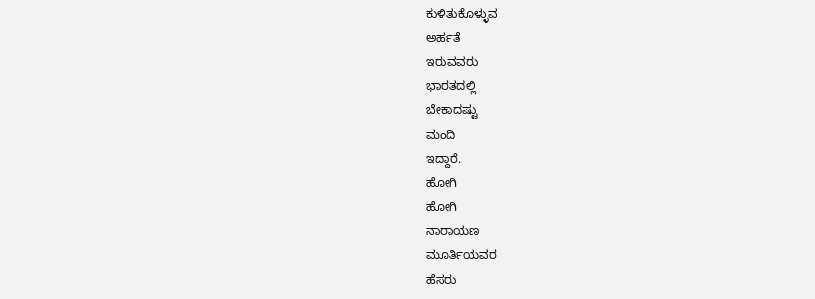ಕುಳಿತುಕೊಳ್ಳುವ
ಅರ್ಹತೆ
ಇರುವವರು
ಭಾರತದಲ್ಲಿ
ಬೇಕಾದಷ್ಟು
ಮಂದಿ
ಇದ್ದಾರೆ.
ಹೋಗಿ
ಹೋಗಿ
ನಾರಾಯಣ
ಮೂರ್ತಿಯವರ
ಹೆಸರು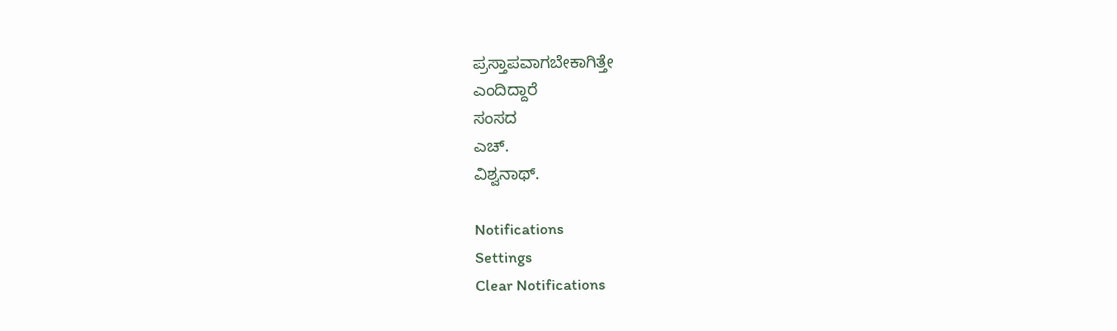ಪ್ರಸ್ತಾಪವಾಗಬೇಕಾಗಿತ್ತೇ
ಎಂದಿದ್ದಾರೆ
ಸಂಸದ
ಎಚ್.
ವಿಶ್ವನಾಥ್.

Notifications
Settings
Clear Notifications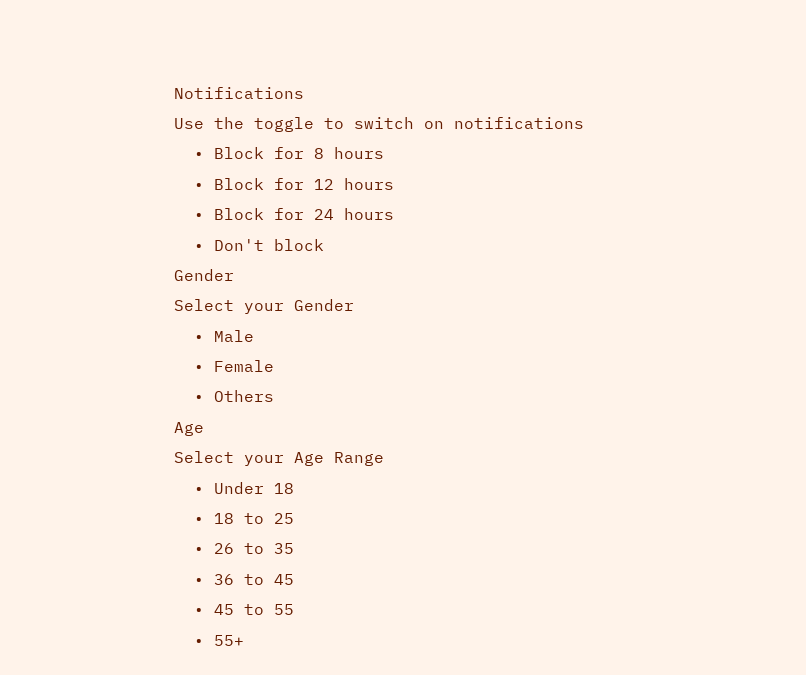Notifications
Use the toggle to switch on notifications
  • Block for 8 hours
  • Block for 12 hours
  • Block for 24 hours
  • Don't block
Gender
Select your Gender
  • Male
  • Female
  • Others
Age
Select your Age Range
  • Under 18
  • 18 to 25
  • 26 to 35
  • 36 to 45
  • 45 to 55
  • 55+